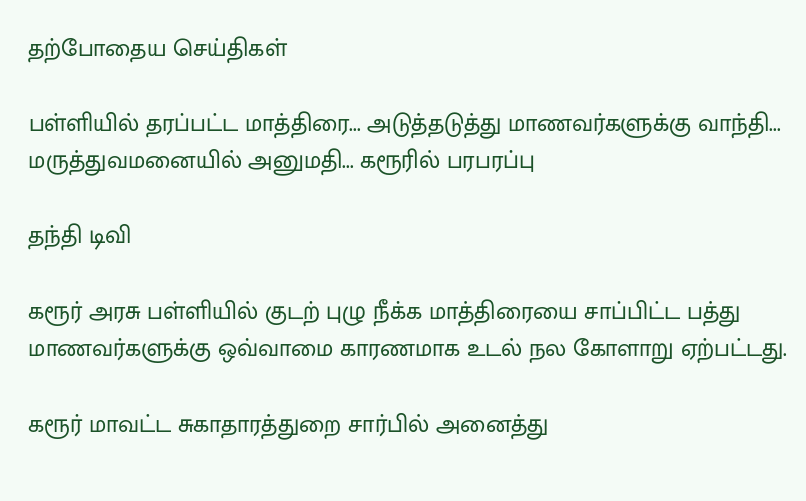தற்போதைய செய்திகள்

பள்ளியில் தரப்பட்ட மாத்திரை... அடுத்தடுத்து மாணவர்களுக்கு வாந்தி... மருத்துவமனையில் அனுமதி... கரூரில் பரபரப்பு

தந்தி டிவி

கரூர் அரசு பள்ளியில் குடற் புழு நீக்க மாத்திரையை சாப்பிட்ட பத்து மாணவர்களுக்கு ஒவ்வாமை காரணமாக உடல் நல கோளாறு ஏற்பட்டது.

கரூர் மாவட்ட சுகாதாரத்துறை சார்பில் அனைத்து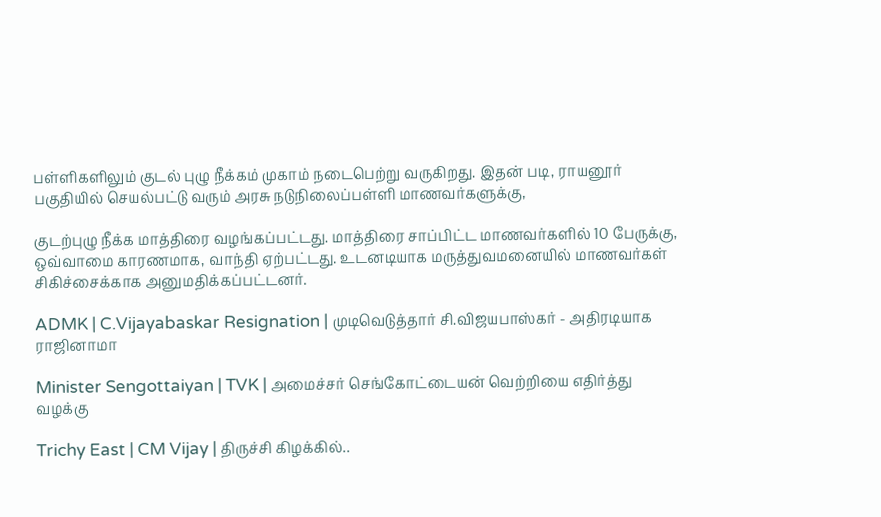பள்ளிகளிலும் குடல் புழு நீக்கம் முகாம் நடைபெற்று வருகிறது. இதன் படி, ராயனூர் பகுதியில் செயல்பட்டு வரும் அரசு நடுநிலைப்பள்ளி மாணவர்களுக்கு,

குடற்புழு நீக்க மாத்திரை வழங்கப்பட்டது. மாத்திரை சாப்பிட்ட மாணவர்களில் 10 பேருக்கு, ஒவ்வாமை காரணமாக, வாந்தி ஏற்பட்டது. உடனடியாக மருத்துவமனையில் மாணவர்கள் சிகிச்சைக்காக அனுமதிக்கப்பட்டனர்.

ADMK | C.Vijayabaskar Resignation | முடிவெடுத்தார் சி.விஜயபாஸ்கர் - அதிரடியாக ராஜினாமா

Minister Sengottaiyan | TVK | அமைச்சர் செங்கோட்டையன் வெற்றியை எதிர்த்து வழக்கு

Trichy East | CM Vijay | திருச்சி கிழக்கில்..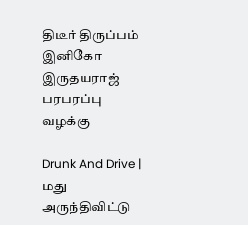திடீர் திருப்பம் இனிகோ இருதயராஜ் பரபரப்பு வழக்கு

Drunk And Drive | மது அருந்திவிட்டு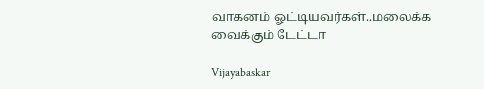வாகனம் ஓட்டியவர்கள்..மலைக்க வைக்கும் டேட்டா

Vijayabaskar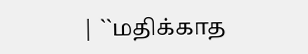| ``மதிக்காத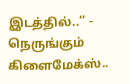இடத்தில்..’’ - நெருங்கும் கிளைமேக்ஸ்..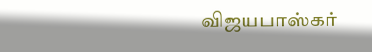விஜயபாஸ்கர்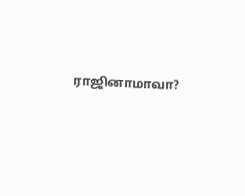ராஜினாமாவா?